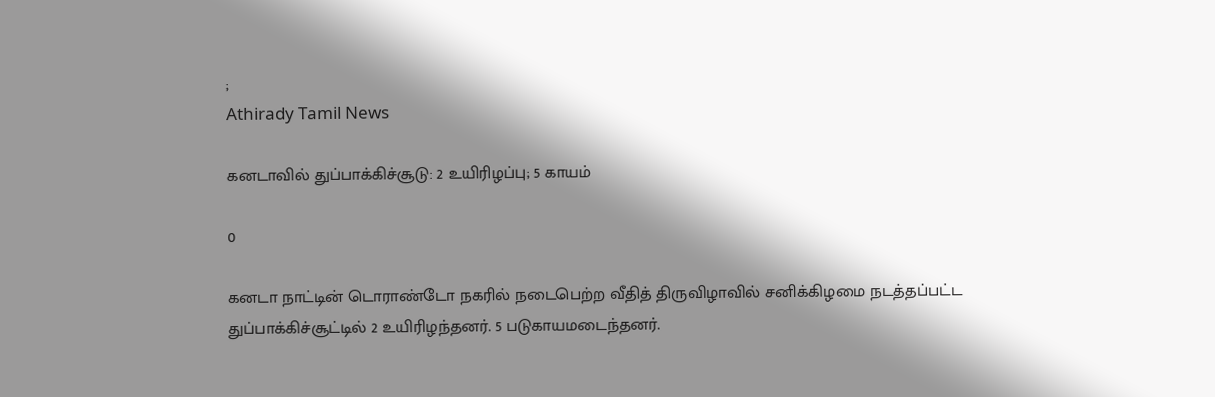;
Athirady Tamil News

கனடாவில் துப்பாக்கிச்சூடு: 2 உயிரிழப்பு; 5 காயம்

0

கனடா நாட்டின் டொராண்டோ நகரில் நடைபெற்ற வீதித் திருவிழாவில் சனிக்கிழமை நடத்தப்பட்ட துப்பாக்கிச்சூட்டில் 2 உயிரிழந்தனர். 5 படுகாயமடைந்தனர்.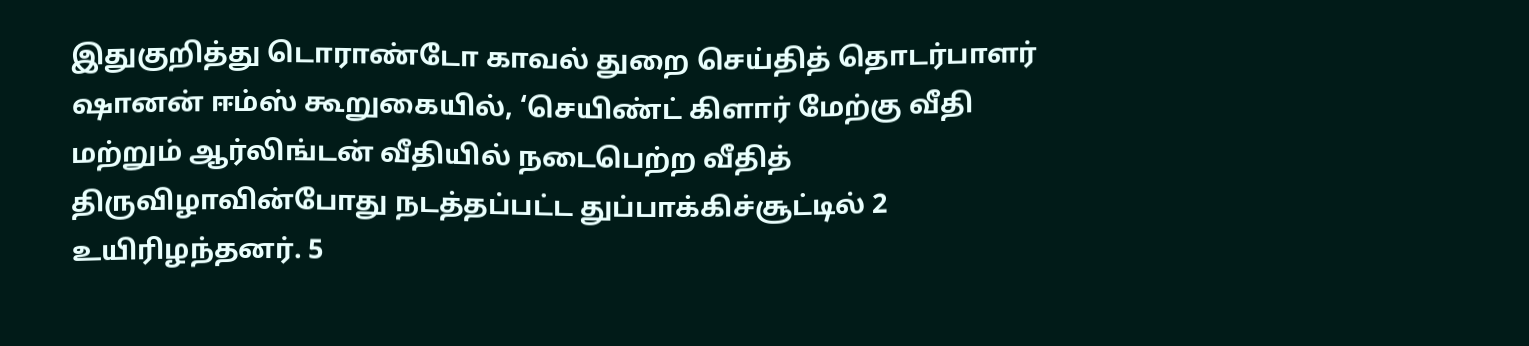இதுகுறித்து டொராண்டோ காவல் துறை செய்தித் தொடர்பாளர் ஷானன் ஈம்ஸ் கூறுகையில், ‘செயிண்ட் கிளார் மேற்கு வீதி மற்றும் ஆர்லிங்டன் வீதியில் நடைபெற்ற வீதித் திருவிழாவின்போது நடத்தப்பட்ட துப்பாக்கிச்சூட்டில் 2 உயிரிழந்தனர். 5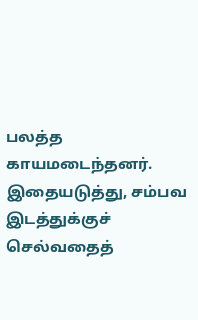பலத்த காயமடைந்தனர். இதையடுத்து, சம்பவ இடத்துக்குச் செல்வதைத்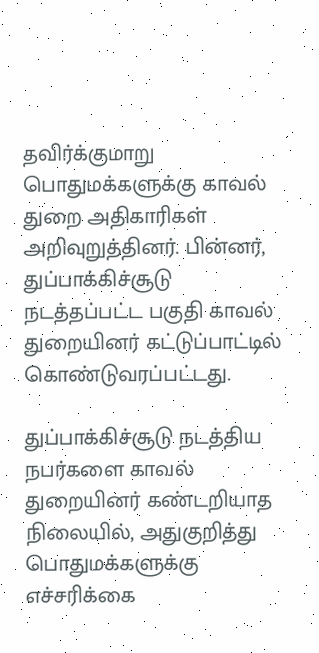தவிர்க்குமாறு பொதுமக்களுக்கு காவல் துறை அதிகாரிகள் அறிவுறுத்தினர். பின்னர், துப்பாக்கிச்சூடு நடத்தப்பட்ட பகுதி காவல் துறையினர் கட்டுப்பாட்டில் கொண்டுவரப்பட்டது.

துப்பாக்கிச்சூடு நடத்திய நபர்களை காவல் துறையினர் கண்டறியாத நிலையில், அதுகுறித்து பொதுமக்களுக்கு எச்சரிக்கை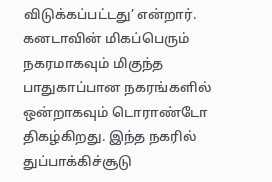விடுக்கப்பட்டது’ என்றார். கனடாவின் மிகப்பெரும் நகரமாகவும் மிகுந்த பாதுகாப்பான நகரங்களில் ஒன்றாகவும் டொராண்டோ திகழ்கிறது. இந்த நகரில் துப்பாக்கிச்சூடு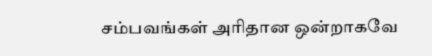சம்பவங்கள் அரிதான ஒன்றாகவே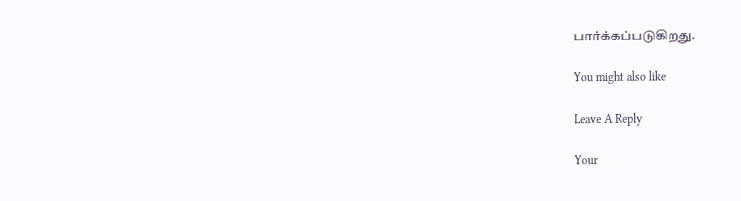பார்க்கப்படுகிறது.

You might also like

Leave A Reply

Your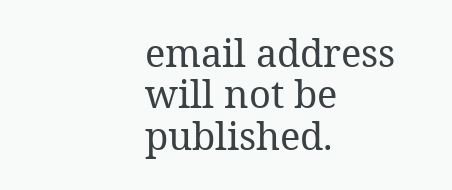email address will not be published.